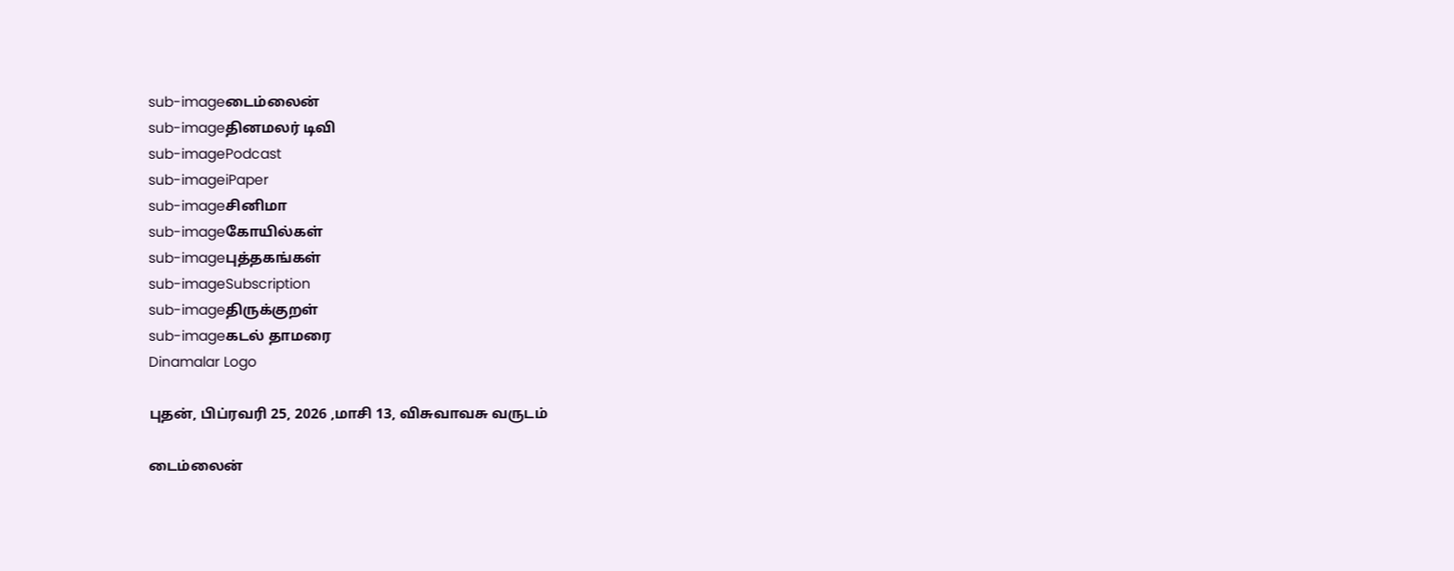sub-imageடைம்லைன்
sub-imageதினமலர் டிவி
sub-imagePodcast
sub-imageiPaper
sub-imageசினிமா
sub-imageகோயில்கள்
sub-imageபுத்தகங்கள்
sub-imageSubscription
sub-imageதிருக்குறள்
sub-imageகடல் தாமரை
Dinamalar Logo

புதன், பிப்ரவரி 25, 2026 ,மாசி 13, விசுவாவசு வருடம்

டைம்லைன்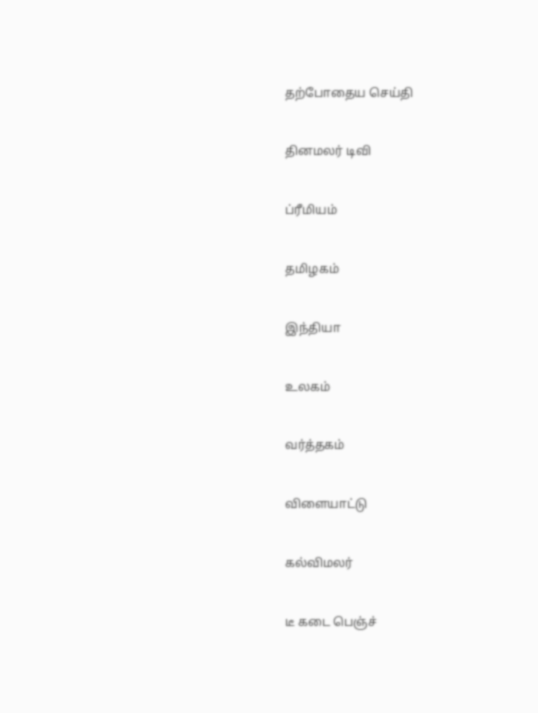தற்போதைய செய்தி


தினமலர் டிவி


ப்ரீமியம்


தமிழகம்


இந்தியா


உலகம்


வர்த்தகம்


விளையாட்டு


கல்விமலர்


டீ கடை பெஞ்ச்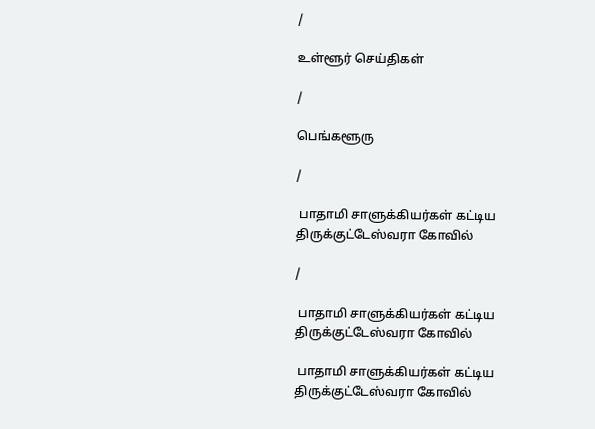/

உள்ளூர் செய்திகள்

/

பெங்களூரு

/

 பாதாமி சாளுக்கியர்கள் கட்டிய திருக்குட்டேஸ்வரா கோவில்

/

 பாதாமி சாளுக்கியர்கள் கட்டிய திருக்குட்டேஸ்வரா கோவில்

 பாதாமி சாளுக்கியர்கள் கட்டிய திருக்குட்டேஸ்வரா கோவில்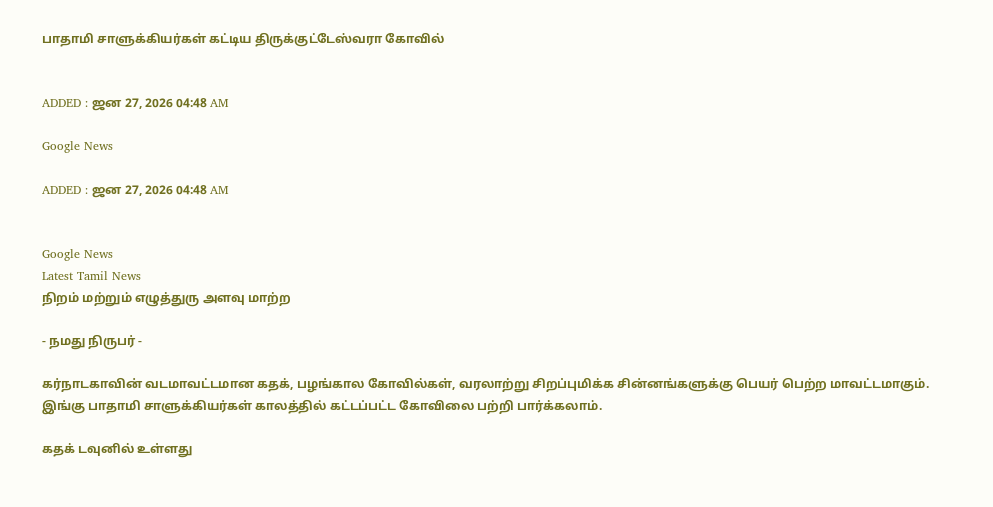பாதாமி சாளுக்கியர்கள் கட்டிய திருக்குட்டேஸ்வரா கோவில்


ADDED : ஜன 27, 2026 04:48 AM

Google News

ADDED : ஜன 27, 2026 04:48 AM


Google News
Latest Tamil News
நிறம் மற்றும் எழுத்துரு அளவு மாற்ற

- நமது நிருபர் -

கர்நாடகாவின் வடமாவட்டமான கதக், பழங்கால கோவில்கள், வரலாற்று சிறப்புமிக்க சின்னங்களுக்கு பெயர் பெற்ற மாவட்டமாகும். இங்கு பாதாமி சாளுக்கியர்கள் காலத்தில் கட்டப்பட்ட கோவிலை பற்றி பார்க்கலாம்.

கதக் டவுனில் உள்ளது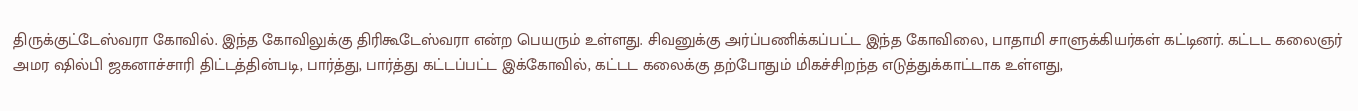திருக்குட்டேஸ்வரா கோவில். இந்த கோவிலுக்கு திரிகூடேஸ்வரா என்ற பெயரும் உள்ளது. சிவனுக்கு அர்ப்பணிக்கப்பட்ட இந்த கோவிலை, பாதாமி சாளுக்கியர்கள் கட்டினர். கட்டட கலைஞர் அமர ஷில்பி ஜகனாச்சாரி திட்டத்தின்படி, பார்த்து, பார்த்து கட்டப்பட்ட இக்கோவில், கட்டட கலைக்கு தற்போதும் மிகச்சிறந்த எடுத்துக்காட்டாக உள்ளது,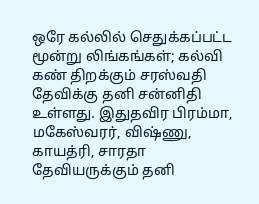ஒரே கல்லில் செதுக்கப்பட்ட மூன்று லிங்கங்கள்; கல்வி கண் திறக்கும் சரஸ்வதி தேவிக்கு தனி சன்னிதி உள்ளது. இதுதவிர பிரம்மா, மகேஸ்வரர், விஷ்ணு, காயத்ரி, சாரதா தேவியருக்கும் தனி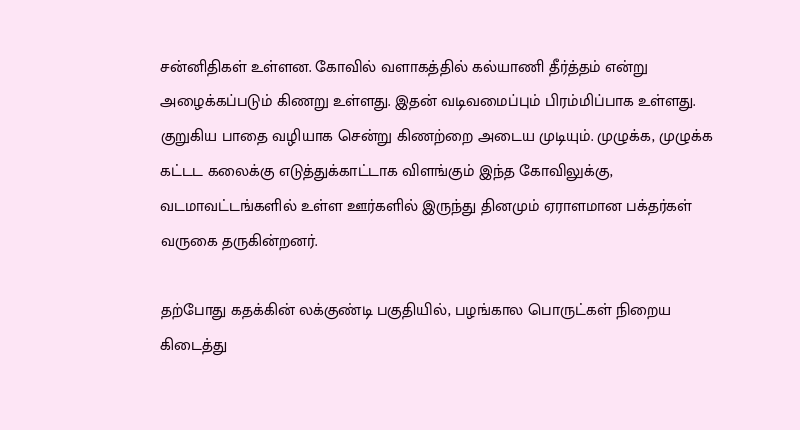சன்னிதிகள் உள்ளன. கோவில் வளாகத்தில் கல்யாணி தீர்த்தம் என்று அழைக்கப்படும் கிணறு உள்ளது. இதன் வடிவமைப்பும் பிரம்மிப்பாக உள்ளது. குறுகிய பாதை வழியாக சென்று கிணற்றை அடைய முடியும். முழுக்க, முழுக்க கட்டட கலைக்கு எடுத்துக்காட்டாக விளங்கும் இந்த கோவிலுக்கு, வடமாவட்டங்களில் உள்ள ஊர்களில் இருந்து தினமும் ஏராளமான பக்தர்கள் வருகை தருகின்றனர்.

தற்போது கதக்கின் லக்குண்டி பகுதியில், பழங்கால பொருட்கள் நிறைய கிடைத்து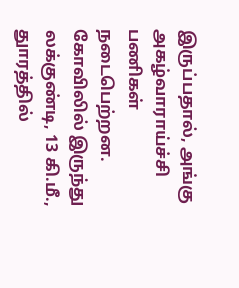இருப்பதால், அங்கு அகழ்வாராய்ச்சி பணிகள் நடைபெற்றன. கோவிலில் இருந்து லக்குண்டி, 13 கி.மீ., துாரத்தில்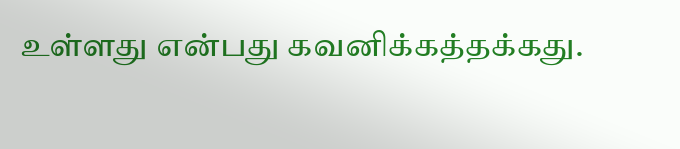உள்ளது என்பது கவனிக்கத்தக்கது.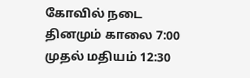கோவில் நடை தினமும் காலை 7:00 முதல் மதியம் 12:30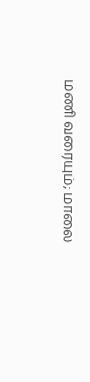மணி வரையும்; மாலை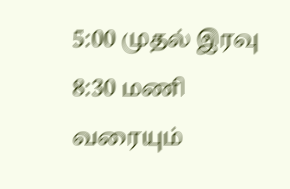5:00 முதல் இரவு 8:30 மணி வரையும்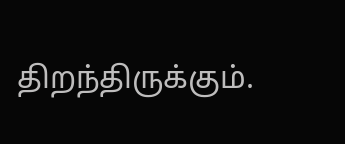திறந்திருக்கும்.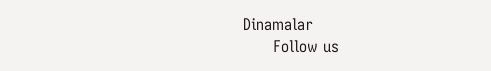Dinamalar
      Follow us